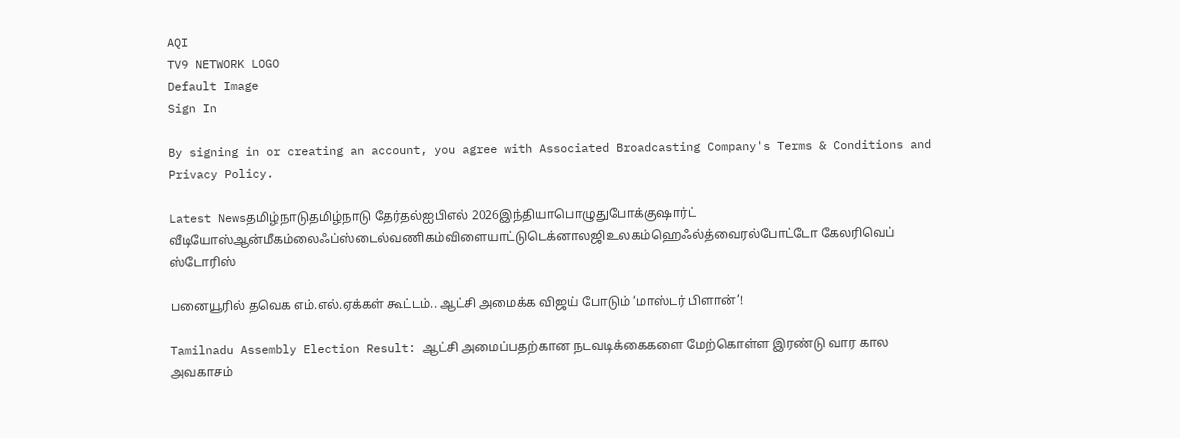AQI
TV9 NETWORK LOGO
Default Image
Sign In

By signing in or creating an account, you agree with Associated Broadcasting Company's Terms & Conditions and Privacy Policy.

Latest Newsதமிழ்நாடுதமிழ்நாடு தேர்தல்ஐபிஎல் 2026இந்தியாபொழுதுபோக்குஷார்ட் வீடியோஸ்ஆன்மீகம்லைஃப்ஸ்டைல்வணிகம்விளையாட்டுடெக்னாலஜிஉலகம்ஹெஃல்த்வைரல்போட்டோ கேலரிவெப் ஸ்டோரிஸ்

பனையூரில் தவெக எம்.எல்.ஏக்கள் கூட்டம்.. ஆட்சி அமைக்க விஜய் போடும் ‘மாஸ்டர் பிளான்’!

Tamilnadu Assembly Election Result: ஆட்சி அமைப்பதற்கான நடவடிக்கைகளை மேற்கொள்ள இரண்டு வார கால அவகாசம்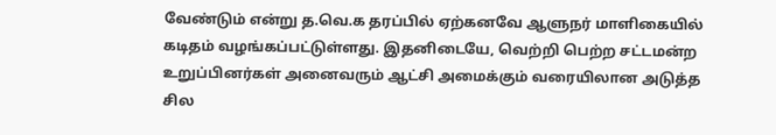வேண்டும் என்று த.வெ.க தரப்பில் ஏற்கனவே ஆளுநர் மாளிகையில் கடிதம் வழங்கப்பட்டுள்ளது. இதனிடையே, வெற்றி பெற்ற சட்டமன்ற உறுப்பினர்கள் அனைவரும் ஆட்சி அமைக்கும் வரையிலான அடுத்த சில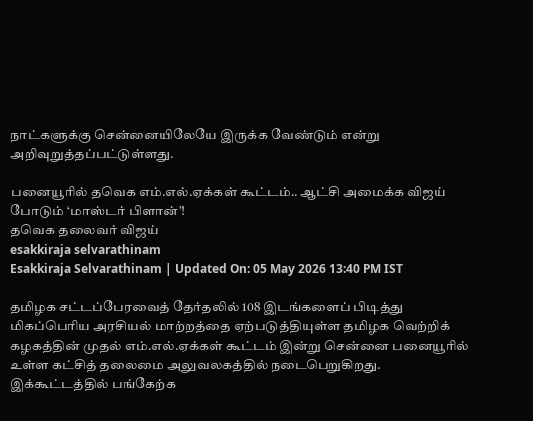நாட்களுக்கு சென்னையிலேயே இருக்க வேண்டும் என்று அறிவுறுத்தப்பட்டுள்ளது.

பனையூரில் தவெக எம்.எல்.ஏக்கள் கூட்டம்.. ஆட்சி அமைக்க விஜய் போடும் ‘மாஸ்டர் பிளான்’!
தவெக தலைவர் விஜய்
esakkiraja selvarathinam
Esakkiraja Selvarathinam | Updated On: 05 May 2026 13:40 PM IST

தமிழக சட்டப்பேரவைத் தேர்தலில் 108 இடங்களைப் பிடித்து மிகப்பெரிய அரசியல் மாற்றத்தை ஏற்படுத்தியுள்ள தமிழக வெற்றிக் கழகத்தின் முதல் எம்.எல்.ஏக்கள் கூட்டம் இன்று சென்னை பனையூரில் உள்ள கட்சித் தலைமை அலுவலகத்தில் நடைபெறுகிறது. இக்கூட்டத்தில் பங்கேற்க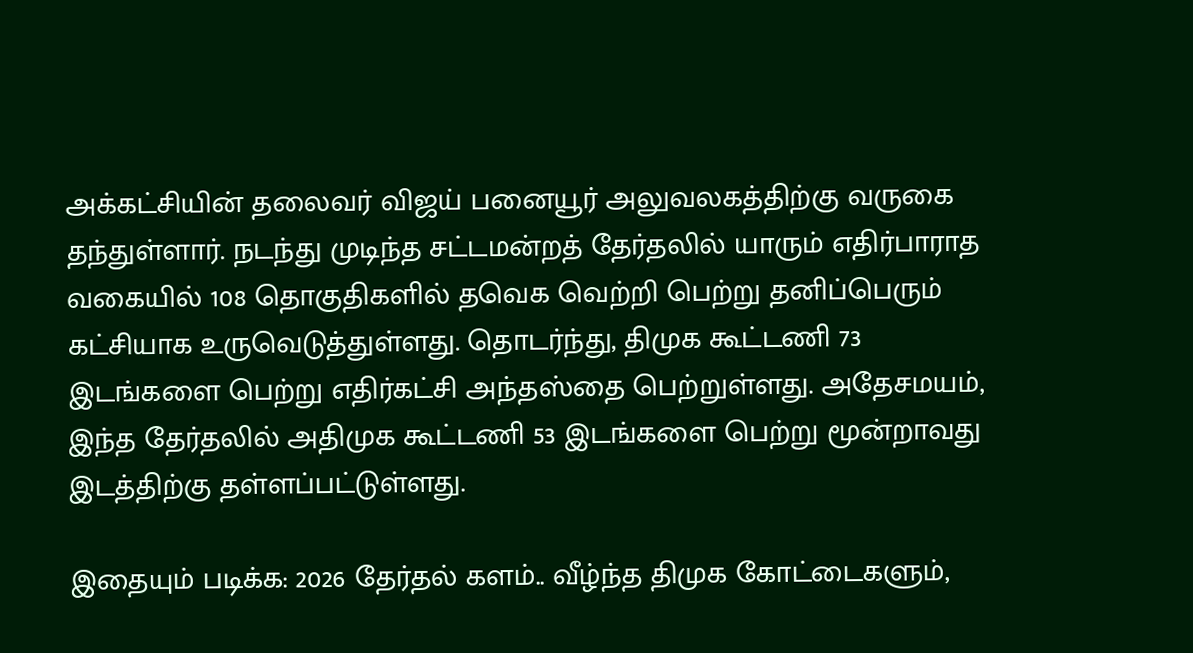அக்கட்சியின் தலைவர் விஜய் பனையூர் அலுவலகத்திற்கு வருகை தந்துள்ளார். நடந்து முடிந்த சட்டமன்றத் தேர்தலில் யாரும் எதிர்பாராத வகையில் 108 தொகுதிகளில் தவெக வெற்றி பெற்று தனிப்பெரும் கட்சியாக உருவெடுத்துள்ளது. தொடர்ந்து, திமுக கூட்டணி 73 இடங்களை பெற்று எதிர்கட்சி அந்தஸ்தை பெற்றுள்ளது. அதேசமயம், இந்த தேர்தலில் அதிமுக கூட்டணி 53 இடங்களை பெற்று மூன்றாவது இடத்திற்கு தள்ளப்பட்டுள்ளது.

இதையும் படிக்க: 2026 தேர்தல் களம்.. வீழ்ந்த திமுக கோட்டைகளும்,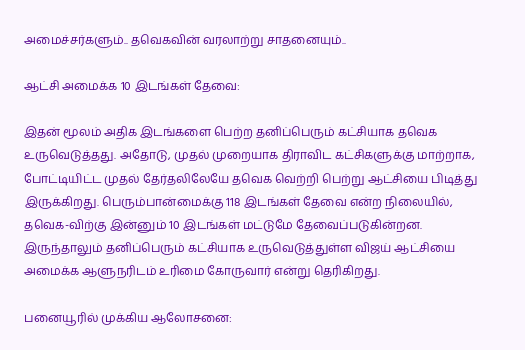அமைச்சர்களும்.. தவெகவின் வரலாற்று சாதனையும்..

ஆட்சி அமைக்க 10 இடங்கள் தேவை:

இதன் மூலம் அதிக இடங்களை பெற்ற தனிப்பெரும் கட்சியாக தவெக உருவெடுத்தது. அதோடு, முதல் முறையாக திராவிட கட்சிகளுக்கு மாற்றாக, போட்டியிட்ட முதல் தேர்தலிலேயே தவெக வெற்றி பெற்று ஆட்சியை பிடித்து இருக்கிறது. பெரும்பான்மைக்கு 118 இடங்கள் தேவை என்ற நிலையில், தவெக-விற்கு இன்னும் 10 இடங்கள் மட்டுமே தேவைப்படுகின்றன. இருந்தாலும் தனிப்பெரும் கட்சியாக உருவெடுத்துள்ள விஜய் ஆட்சியை அமைக்க ஆளுநரிடம் உரிமை கோருவார் என்று தெரிகிறது.

பனையூரில் முக்கிய ஆலோசனை: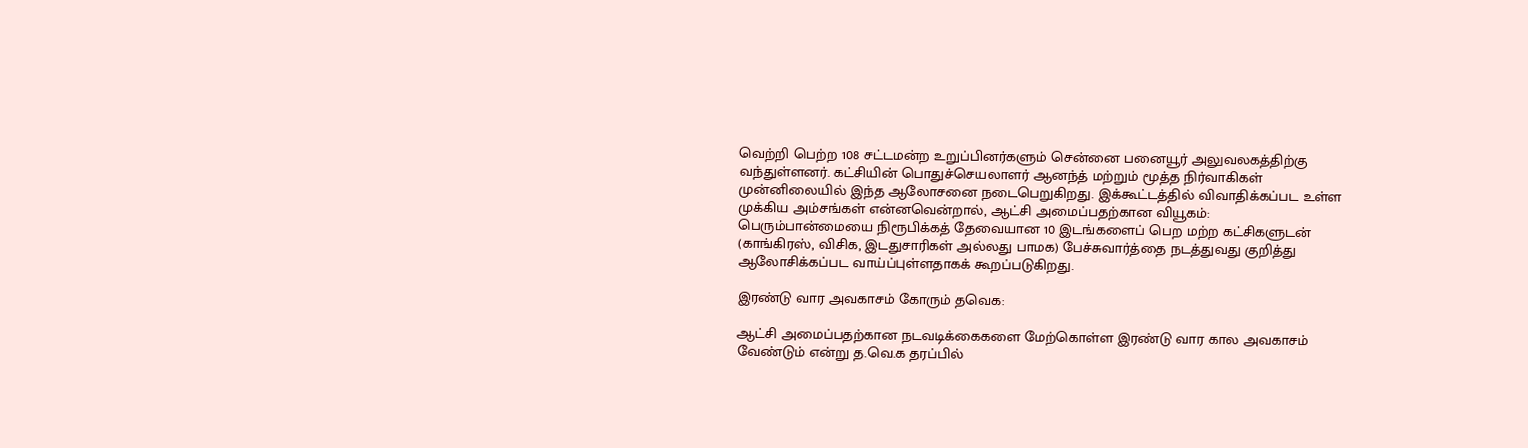வெற்றி பெற்ற 108 சட்டமன்ற உறுப்பினர்களும் சென்னை பனையூர் அலுவலகத்திற்கு வந்துள்ளனர். கட்சியின் பொதுச்செயலாளர் ஆனந்த் மற்றும் மூத்த நிர்வாகிகள் முன்னிலையில் இந்த ஆலோசனை நடைபெறுகிறது. இக்கூட்டத்தில் விவாதிக்கப்பட உள்ள முக்கிய அம்சங்கள் என்னவென்றால், ஆட்சி அமைப்பதற்கான வியூகம்: பெரும்பான்மையை நிரூபிக்கத் தேவையான 10 இடங்களைப் பெற மற்ற கட்சிகளுடன் (காங்கிரஸ், விசிக, இடதுசாரிகள் அல்லது பாமக) பேச்சுவார்த்தை நடத்துவது குறித்து ஆலோசிக்கப்பட வாய்ப்புள்ளதாகக் கூறப்படுகிறது.

இரண்டு வார அவகாசம் கோரும் தவெக:

ஆட்சி அமைப்பதற்கான நடவடிக்கைகளை மேற்கொள்ள இரண்டு வார கால அவகாசம் வேண்டும் என்று த.வெ.க தரப்பில்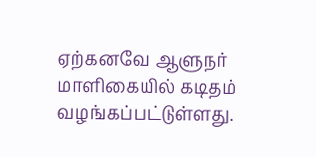ஏற்கனவே ஆளுநர் மாளிகையில் கடிதம் வழங்கப்பட்டுள்ளது.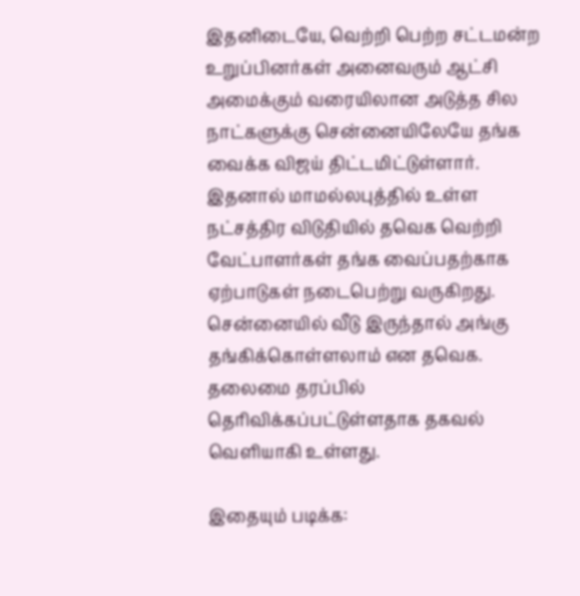இதனிடையே, வெற்றி பெற்ற சட்டமன்ற உறுப்பினர்கள் அனைவரும் ஆட்சி அமைக்கும் வரையிலான அடுத்த சில நாட்களுக்கு சென்னையிலேயே தங்க வைக்க விஜய் திட்டமிட்டுள்ளார். இதனால் மாமல்லபுத்தில் உள்ள நட்சத்திர விடுதியில் தவெக வெற்றி வேட்பாளர்கள் தங்க வைப்பதற்காக ஏற்பாடுகள் நடைபெற்று வருகிறது. சென்னையில் வீடு இருந்தால் அங்கு தங்கிக்கொள்ளலாம் என தவெக. தலைமை தரப்பில் தெரிவிக்கப்பட்டுள்ளதாக தகவல் வெளியாகி உள்ளது.

இதையும் படிக்க: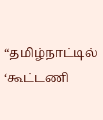“தமிழ்நாட்டில் ‘கூட்டணி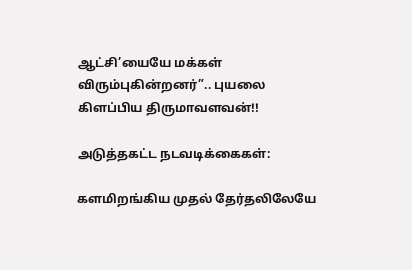ஆட்சி’யையே மக்கள் விரும்புகின்றனர்”.. புயலை கிளப்பிய திருமாவளவன்!!

அடுத்தகட்ட நடவடிக்கைகள்:

களமிறங்கிய முதல் தேர்தலிலேயே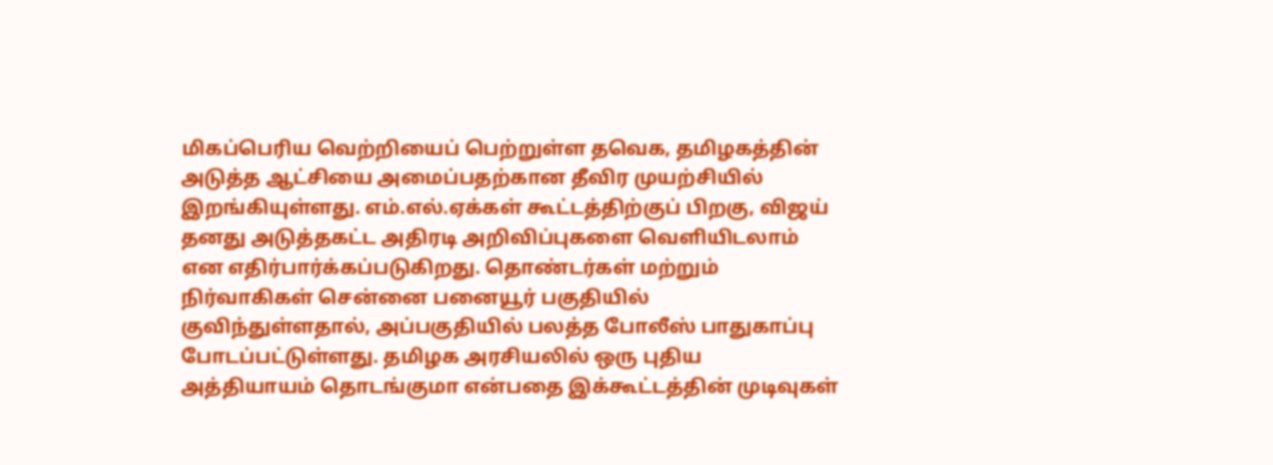மிகப்பெரிய வெற்றியைப் பெற்றுள்ள தவெக, தமிழகத்தின் அடுத்த ஆட்சியை அமைப்பதற்கான தீவிர முயற்சியில் இறங்கியுள்ளது. எம்.எல்.ஏக்கள் கூட்டத்திற்குப் பிறகு, விஜய் தனது அடுத்தகட்ட அதிரடி அறிவிப்புகளை வெளியிடலாம் என எதிர்பார்க்கப்படுகிறது. தொண்டர்கள் மற்றும் நிர்வாகிகள் சென்னை பனையூர் பகுதியில் குவிந்துள்ளதால், அப்பகுதியில் பலத்த போலீஸ் பாதுகாப்பு போடப்பட்டுள்ளது. தமிழக அரசியலில் ஒரு புதிய அத்தியாயம் தொடங்குமா என்பதை இக்கூட்டத்தின் முடிவுகள்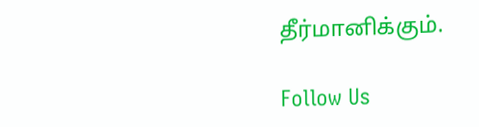தீர்மானிக்கும்.

Follow Us